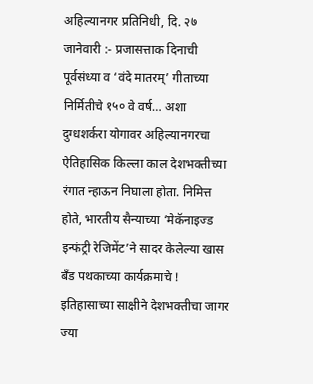अहिल्यानगर प्रतिनिधी, दि. २७ जानेवारी :- प्रजासत्ताक दिनाची पूर्वसंध्या व ‘वंदे मातरम्’ गीताच्या निर्मितीचे १५० वे वर्ष… अशा दुग्धशर्करा योगावर अहिल्यानगरचा ऐतिहासिक किल्ला काल देशभक्तीच्या रंगात न्हाऊन निघाला होता. निमित्त होते, भारतीय सैन्याच्या ‘मेकॅनाइज्ड इन्फंट्री रेजिमेंट’ने सादर केलेल्या खास बँड पथकाच्या कार्यक्रमाचे !
इतिहासाच्या साक्षीने देशभक्तीचा जागर
ज्या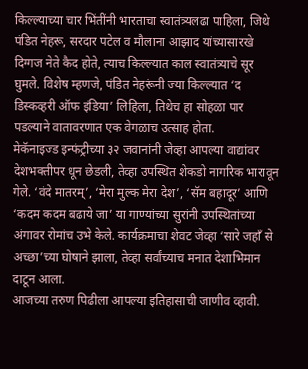किल्ल्याच्या चार भिंतींनी भारताचा स्वातंत्र्यलढा पाहिला, जिथे पंडित नेहरू, सरदार पटेल व मौलाना आझाद यांच्यासारखे दिग्गज नेते कैद होते, त्याच किल्ल्यात काल स्वातंत्र्याचे सूर घुमले. विशेष म्हणजे, पंडित नेहरूंनी ज्या किल्ल्यात ‘द डिस्कव्हरी ऑफ इंडिया’ लिहिला, तिथेच हा सोहळा पार पडल्याने वातावरणात एक वेगळाच उत्साह होता.
मेकॅनाइज्ड इन्फंट्रीच्या ३२ जवानांनी जेव्हा आपल्या वाद्यांवर देशभक्तीपर धून छेडली, तेव्हा उपस्थित शेकडो नागरिक भारावून गेले. ‘वंदे मातरम्’, ‘मेरा मुल्क मेरा देश’, ‘सॅम बहादूर’ आणि ‘कदम कदम बढाये जा’ या गाण्यांच्या सुरांनी उपस्थितांच्या अंगावर रोमांच उभे केले. कार्यक्रमाचा शेवट जेव्हा ‘सारे जहाँ से अच्छा’च्या घोषाने झाला, तेव्हा सर्वांच्याच मनात देशाभिमान दाटून आला.
आजच्या तरुण पिढीला आपल्या इतिहासाची जाणीव व्हावी.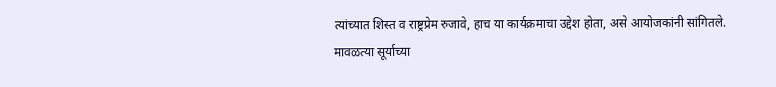त्यांच्यात शिस्त व राष्ट्रप्रेम रुजावे, हाच या कार्यक्रमाचा उद्देश होता, असे आयोजकांनी सांगितले.
मावळत्या सूर्याच्या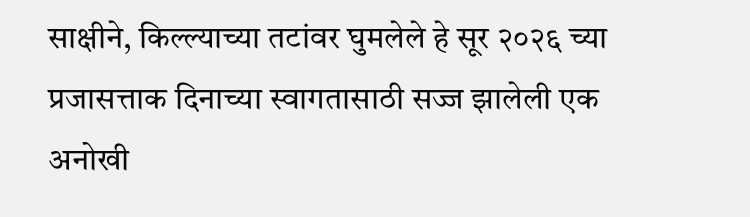साक्षीने, किल्ल्याच्या तटांवर घुमलेले हे सूर २०२६ च्या प्रजासत्ताक दिनाच्या स्वागतासाठी सज्ज झालेली एक अनोखी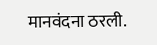मानवंदना ठरली.